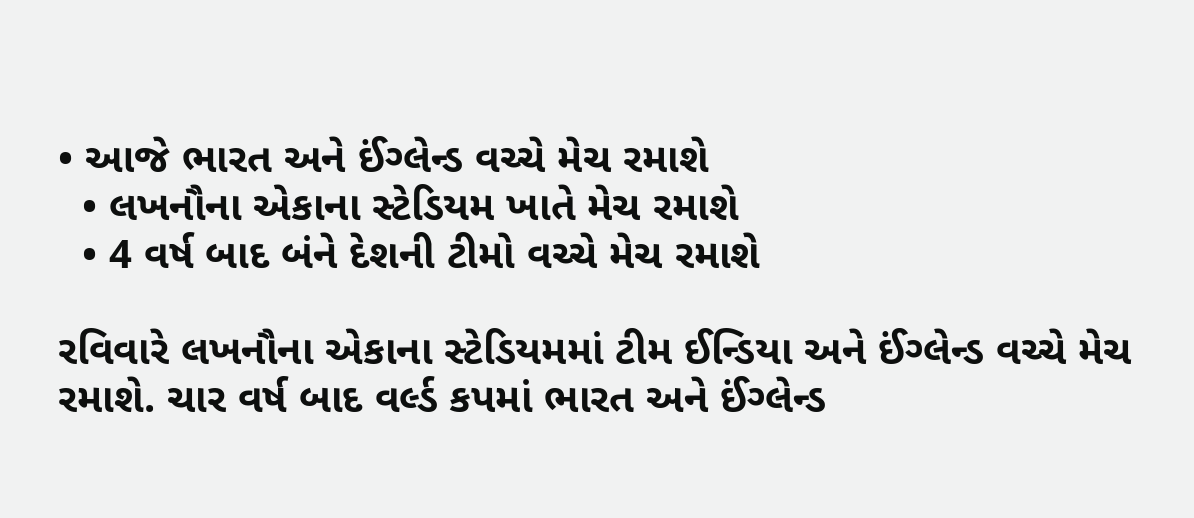• આજે ભારત અને ઈંગ્લેન્ડ વચ્ચે મેચ રમાશે
  • લખનૌના એકાના સ્ટેડિયમ ખાતે મેચ રમાશે
  • 4 વર્ષ બાદ બંને દેશની ટીમો વચ્ચે મેચ રમાશે

રવિવારે લખનૌના એકાના સ્ટેડિયમમાં ટીમ ઈન્ડિયા અને ઈંગ્લેન્ડ વચ્ચે મેચ રમાશે. ચાર વર્ષ બાદ વર્લ્ડ કપમાં ભારત અને ઈંગ્લેન્ડ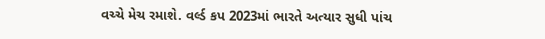વચ્ચે મેચ રમાશે. વર્લ્ડ કપ 2023માં ભારતે અત્યાર સુધી પાંચ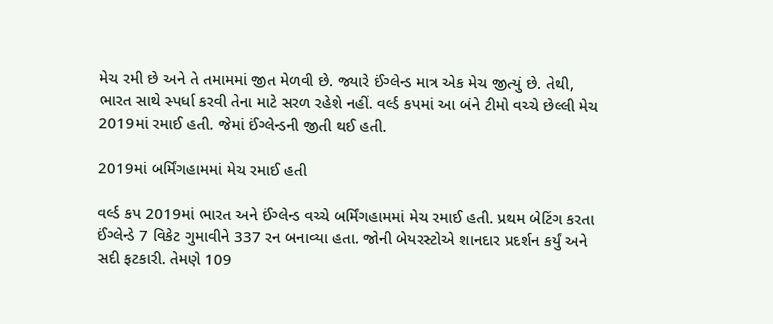મેચ રમી છે અને તે તમામમાં જીત મેળવી છે. જ્યારે ઈંગ્લેન્ડ માત્ર એક મેચ જીત્યું છે. તેથી, ભારત સાથે સ્પર્ધા કરવી તેના માટે સરળ રહેશે નહીં. વર્લ્ડ કપમાં આ બંને ટીમો વચ્ચે છેલ્લી મેચ 2019માં રમાઈ હતી. જેમાં ઈંગ્લેન્ડની જીતી થઈ હતી.

2019માં બર્મિંગહામમાં મેચ રમાઈ હતી

વર્લ્ડ કપ 2019માં ભારત અને ઈંગ્લેન્ડ વચ્ચે બર્મિંગહામમાં મેચ રમાઈ હતી. પ્રથમ બેટિંગ કરતા ઈંગ્લેન્ડે 7 વિકેટ ગુમાવીને 337 રન બનાવ્યા હતા. જોની બેયરસ્ટોએ શાનદાર પ્રદર્શન કર્યું અને સદી ફટકારી. તેમણે 109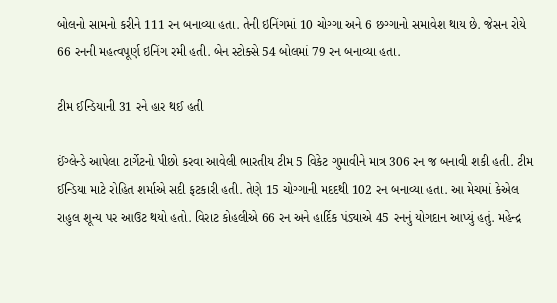બોલનો સામનો કરીને 111 રન બનાવ્યા હતા. તેની ઇનિંગમાં 10 ચોગ્ગા અને 6 છગ્ગાનો સમાવેશ થાય છે. જેસન રોયે 66 રનની મહત્વપૂર્ણ ઇનિંગ રમી હતી. બેન સ્ટોક્સે 54 બોલમાં 79 રન બનાવ્યા હતા.

ટીમ ઈન્ડિયાની 31 રને હાર થઈ હતી

ઈંગ્લેન્ડે આપેલા ટાર્ગેટનો પીછો કરવા આવેલી ભારતીય ટીમ 5 વિકેટ ગુમાવીને માત્ર 306 રન જ બનાવી શકી હતી. ટીમ ઈન્ડિયા માટે રોહિત શર્માએ સદી ફટકારી હતી. તેણે 15 ચોગ્ગાની મદદથી 102 રન બનાવ્યા હતા. આ મેચમાં કેએલ રાહુલ શૂન્ય પર આઉટ થયો હતો. વિરાટ કોહલીએ 66 રન અને હાર્દિક પંડ્યાએ 45 રનનું યોગદાન આપ્યું હતું. મહેન્દ્ર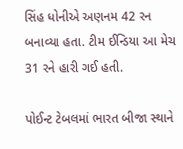સિંહ ધોનીએ અણનમ 42 રન બનાવ્યા હતા. ટીમ ઈન્ડિયા આ મેચ 31 રને હારી ગઈ હતી.

પોઈન્ટ ટેબલમાં ભારત બીજા સ્થાને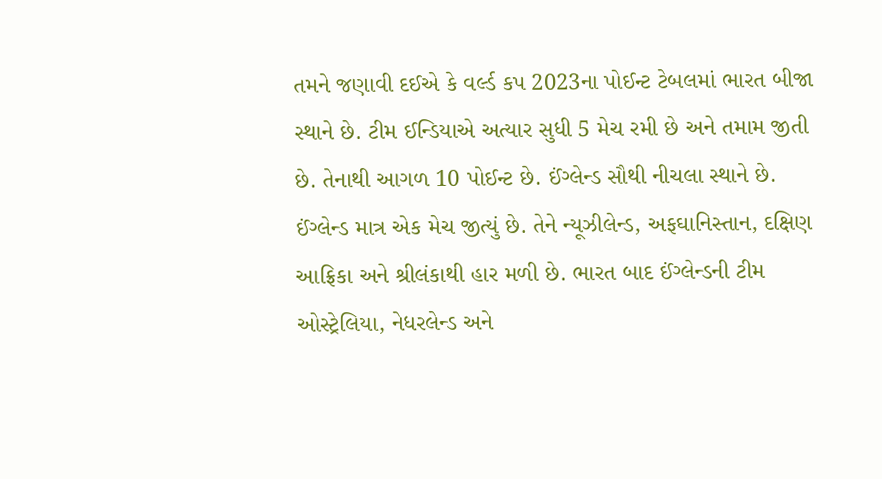તમને જણાવી દઈએ કે વર્લ્ડ કપ 2023ના પોઈન્ટ ટેબલમાં ભારત બીજા સ્થાને છે. ટીમ ઈન્ડિયાએ અત્યાર સુધી 5 મેચ રમી છે અને તમામ જીતી છે. તેનાથી આગળ 10 પોઈન્ટ છે. ઈંગ્લેન્ડ સૌથી નીચલા સ્થાને છે. ઈંગ્લેન્ડ માત્ર એક મેચ જીત્યું છે. તેને ન્યૂઝીલેન્ડ, અફઘાનિસ્તાન, દક્ષિણ આફ્રિકા અને શ્રીલંકાથી હાર મળી છે. ભારત બાદ ઈંગ્લેન્ડની ટીમ ઓસ્ટ્રેલિયા, નેધરલેન્ડ અને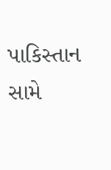પાકિસ્તાન સામે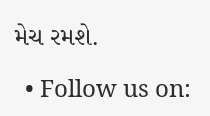મેચ રમશે.

  • Follow us on: